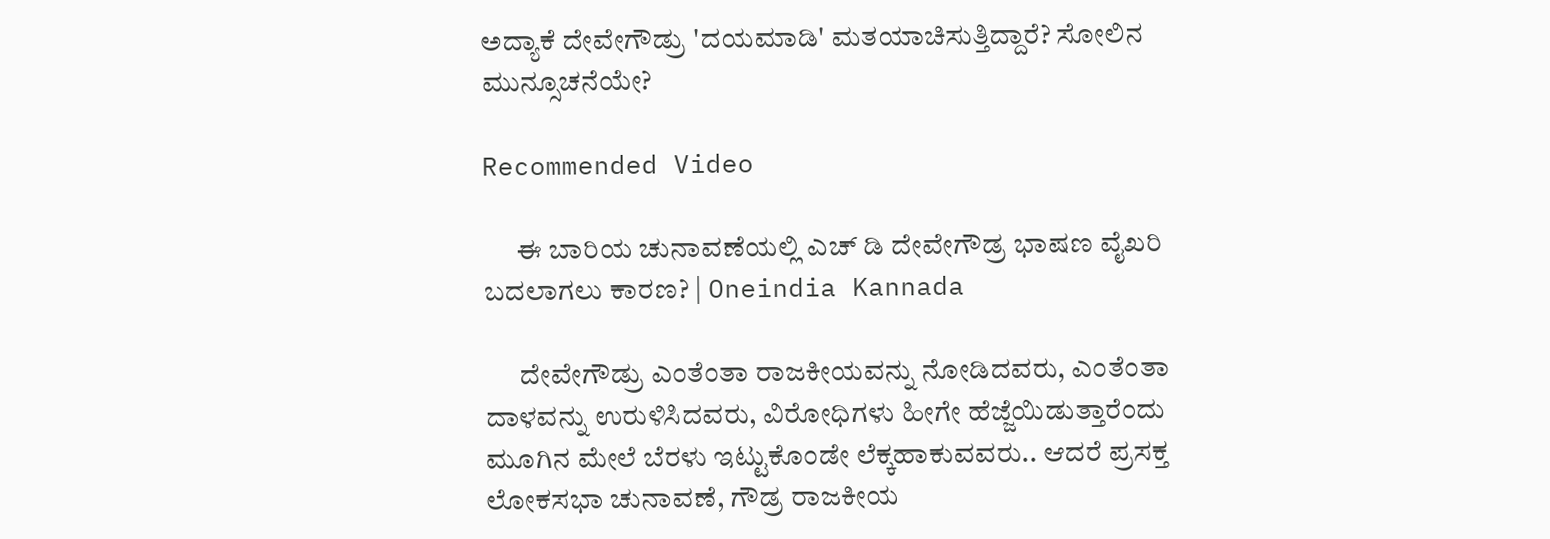ಅದ್ಯಾಕೆ ದೇವೇಗೌಡ್ರು 'ದಯಮಾಡಿ' ಮತಯಾಚಿಸುತ್ತಿದ್ದಾರೆ? ಸೋಲಿನ ಮುನ್ಸೂಚನೆಯೇ?

Recommended Video

      ಈ ಬಾರಿಯ ಚುನಾವಣೆಯಲ್ಲಿ ಎಚ್ ಡಿ ದೇವೇಗೌಡ್ರ ಭಾಷಣ ವೈಖರಿ ಬದಲಾಗಲು ಕಾರಣ? | Oneindia Kannada

      ದೇವೇಗೌಡ್ರು ಎಂತೆಂತಾ ರಾಜಕೀಯವನ್ನು ನೋಡಿದವರು, ಎಂತೆಂತಾ ದಾಳವನ್ನು ಉರುಳಿಸಿದವರು, ವಿರೋಧಿಗಳು ಹೀಗೇ ಹೆಜ್ಜೆಯಿಡುತ್ತಾರೆಂದು ಮೂಗಿನ ಮೇಲೆ ಬೆರಳು ಇಟ್ಟುಕೊಂಡೇ ಲೆಕ್ಕಹಾಕುವವರು.. ಆದರೆ ಪ್ರಸಕ್ತ ಲೋಕಸಭಾ ಚುನಾವಣೆ, ಗೌಡ್ರ ರಾಜಕೀಯ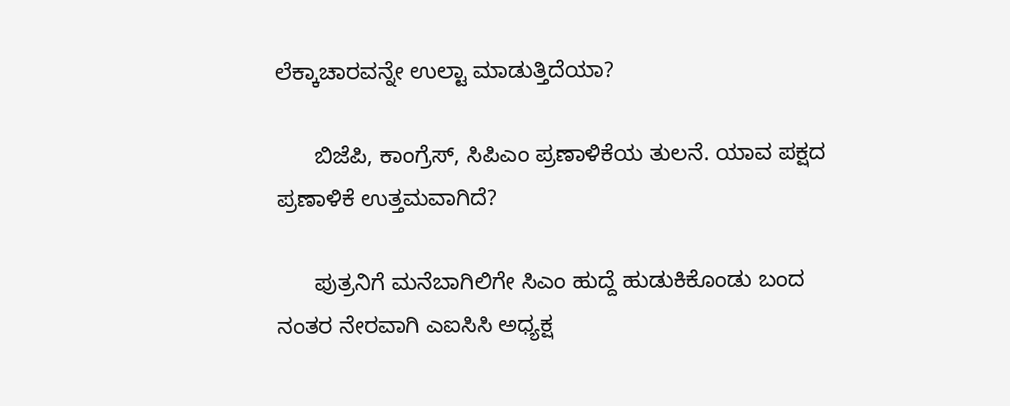ಲೆಕ್ಕಾಚಾರವನ್ನೇ ಉಲ್ಟಾ ಮಾಡುತ್ತಿದೆಯಾ?

      ಬಿಜೆಪಿ, ಕಾಂಗ್ರೆಸ್, ಸಿಪಿಎಂ ಪ್ರಣಾಳಿಕೆಯ ತುಲನೆ. ಯಾವ ಪಕ್ಷದ ಪ್ರಣಾಳಿಕೆ ಉತ್ತಮವಾಗಿದೆ?

      ಪುತ್ರನಿಗೆ ಮನೆಬಾಗಿಲಿಗೇ ಸಿಎಂ ಹುದ್ದೆ ಹುಡುಕಿಕೊಂಡು ಬಂದ ನಂತರ ನೇರವಾಗಿ ಎಐಸಿಸಿ ಅಧ್ಯಕ್ಷ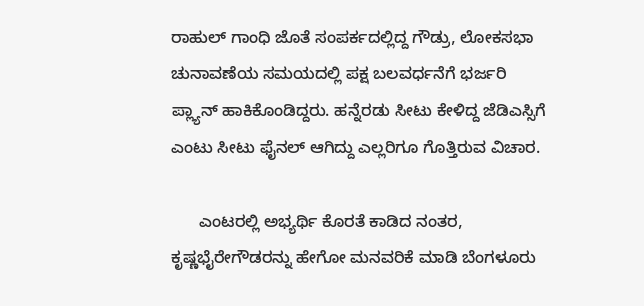ರಾಹುಲ್ ಗಾಂಧಿ ಜೊತೆ ಸಂಪರ್ಕದಲ್ಲಿದ್ದ ಗೌಡ್ರು, ಲೋಕಸಭಾ ಚುನಾವಣೆಯ ಸಮಯದಲ್ಲಿ ಪಕ್ಷ ಬಲವರ್ಧನೆಗೆ ಭರ್ಜರಿ ಪ್ಲ್ಯಾನ್ ಹಾಕಿಕೊಂಡಿದ್ದರು. ಹನ್ನೆರಡು ಸೀಟು ಕೇಳಿದ್ದ ಜೆಡಿಎಸ್ಸಿಗೆ ಎಂಟು ಸೀಟು ಫೈನಲ್ ಆಗಿದ್ದು ಎಲ್ಲರಿಗೂ ಗೊತ್ತಿರುವ ವಿಚಾರ.

      ಎಂಟರಲ್ಲಿ ಅಭ್ಯರ್ಥಿ ಕೊರತೆ ಕಾಡಿದ ನಂತರ, ಕೃಷ್ಣಭೈರೇಗೌಡರನ್ನು ಹೇಗೋ ಮನವರಿಕೆ ಮಾಡಿ ಬೆಂಗಳೂರು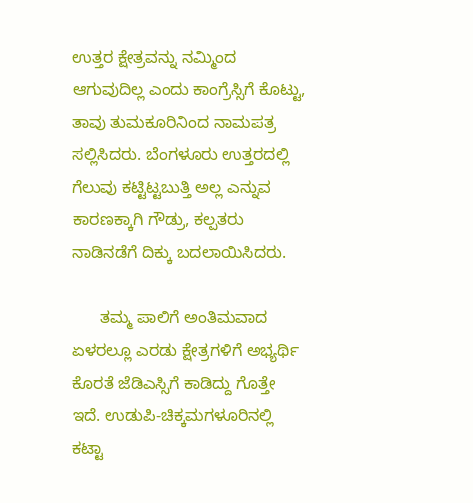ಉತ್ತರ ಕ್ಷೇತ್ರವನ್ನು ನಮ್ಮಿಂದ ಆಗುವುದಿಲ್ಲ ಎಂದು ಕಾಂಗ್ರೆಸ್ಸಿಗೆ ಕೊಟ್ಟು, ತಾವು ತುಮಕೂರಿನಿಂದ ನಾಮಪತ್ರ ಸಲ್ಲಿಸಿದರು. ಬೆಂಗಳೂರು ಉತ್ತರದಲ್ಲಿ ಗೆಲುವು ಕಟ್ಟಿಟ್ಟಬುತ್ತಿ ಅಲ್ಲ ಎನ್ನುವ ಕಾರಣಕ್ಕಾಗಿ ಗೌಡ್ರು, ಕಲ್ಪತರು ನಾಡಿನಡೆಗೆ ದಿಕ್ಕು ಬದಲಾಯಿಸಿದರು.

      ತಮ್ಮ ಪಾಲಿಗೆ ಅಂತಿಮವಾದ ಏಳರಲ್ಲೂ ಎರಡು ಕ್ಷೇತ್ರಗಳಿಗೆ ಅಭ್ಯರ್ಥಿ ಕೊರತೆ ಜೆಡಿಎಸ್ಸಿಗೆ ಕಾಡಿದ್ದು ಗೊತ್ತೇ ಇದೆ. ಉಡುಪಿ-ಚಿಕ್ಕಮಗಳೂರಿನಲ್ಲಿ ಕಟ್ಟಾ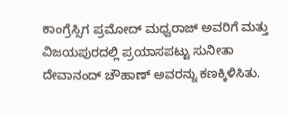ಕಾಂಗ್ರೆಸ್ಸಿಗ ಪ್ರಮೋದ್ ಮಧ್ವರಾಜ್ ಅವರಿಗೆ ಮತ್ತು ವಿಜಯಪುರದಲ್ಲಿ ಪ್ರಯಾಸಪಟ್ಟು ಸುನೀತಾ ದೇವಾನಂದ್ ಚೌಹಾಣ್ ಅವರನ್ನು ಕಣಕ್ಕಿಳಿಸಿತು.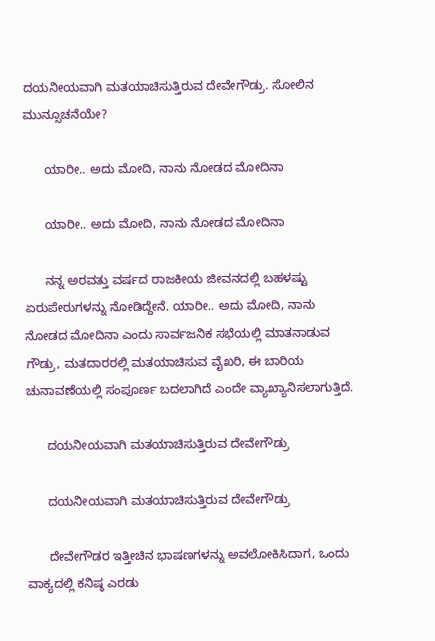ದಯನೀಯವಾಗಿ ಮತಯಾಚಿಸುತ್ತಿರುವ ದೇವೇಗೌಡ್ರು. ಸೋಲಿನ ಮುನ್ಸೂಚನೆಯೇ?

      ಯಾರೀ.. ಅದು ಮೋದಿ, ನಾನು ನೋಡದ ಮೋದಿನಾ

      ಯಾರೀ.. ಅದು ಮೋದಿ, ನಾನು ನೋಡದ ಮೋದಿನಾ

      ನನ್ನ ಅರವತ್ತು ವರ್ಷದ ರಾಜಕೀಯ ಜೀವನದಲ್ಲಿ ಬಹಳಷ್ಟು ಏರುಪೇರುಗಳನ್ನು ನೋಡಿದ್ದೇನೆ. ಯಾರೀ.. ಅದು ಮೋದಿ, ನಾನು ನೋಡದ ಮೋದಿನಾ ಎಂದು ಸಾರ್ವಜನಿಕ ಸಭೆಯಲ್ಲಿ ಮಾತನಾಡುವ ಗೌಡ್ರು, ಮತದಾರರಲ್ಲಿ ಮತಯಾಚಿಸುವ ವೈಖರಿ, ಈ ಬಾರಿಯ ಚುನಾವಣೆಯಲ್ಲಿ ಸಂಪೂರ್ಣ ಬದಲಾಗಿದೆ ಎಂದೇ ವ್ಯಾಖ್ಯಾನಿಸಲಾಗುತ್ತಿದೆ.

      ದಯನೀಯವಾಗಿ ಮತಯಾಚಿಸುತ್ತಿರುವ ದೇವೇಗೌಡ್ರು

      ದಯನೀಯವಾಗಿ ಮತಯಾಚಿಸುತ್ತಿರುವ ದೇವೇಗೌಡ್ರು

      ದೇವೇಗೌಡರ ಇತ್ತೀಚಿನ ಭಾಷಣಗಳನ್ನು ಅವಲೋಕಿಸಿದಾಗ, ಒಂದು ವಾಕ್ಯದಲ್ಲಿ ಕನಿಷ್ಠ ಎರಡು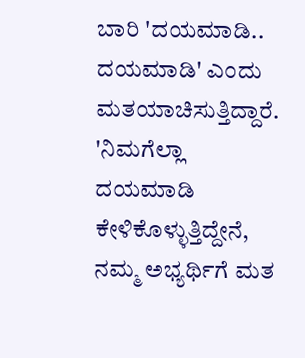ಬಾರಿ 'ದಯಮಾಡಿ.. ದಯಮಾಡಿ' ಎಂದು ಮತಯಾಚಿಸುತ್ತಿದ್ದಾರೆ. 'ನಿಮಗೆಲ್ಲಾ ದಯಮಾಡಿ ಕೇಳಿಕೊಳ್ಳುತ್ತಿದ್ದೇನೆ, ನಮ್ಮ ಅಭ್ಯರ್ಥಿಗೆ ಮತ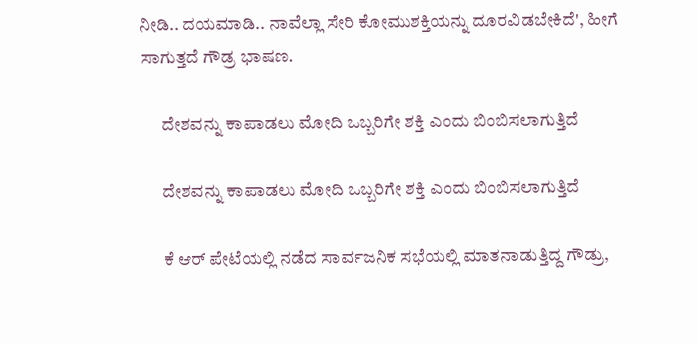ನೀಡಿ.. ದಯಮಾಡಿ.. ನಾವೆಲ್ಲಾ ಸೇರಿ ಕೋಮುಶಕ್ತಿಯನ್ನು ದೂರವಿಡಬೇಕಿದೆ', ಹೀಗೆ ಸಾಗುತ್ತದೆ ಗೌಡ್ರ ಭಾಷಣ.

      ದೇಶವನ್ನು ಕಾಪಾಡಲು ಮೋದಿ ಒಬ್ಬರಿಗೇ ಶಕ್ತಿ ಎಂದು ಬಿಂಬಿಸಲಾಗುತ್ತಿದೆ

      ದೇಶವನ್ನು ಕಾಪಾಡಲು ಮೋದಿ ಒಬ್ಬರಿಗೇ ಶಕ್ತಿ ಎಂದು ಬಿಂಬಿಸಲಾಗುತ್ತಿದೆ

      ಕೆ ಆರ್ ಪೇಟೆಯಲ್ಲಿ ನಡೆದ ಸಾರ್ವಜನಿಕ ಸಭೆಯಲ್ಲಿ ಮಾತನಾಡುತ್ತಿದ್ದ ಗೌಡ್ರು,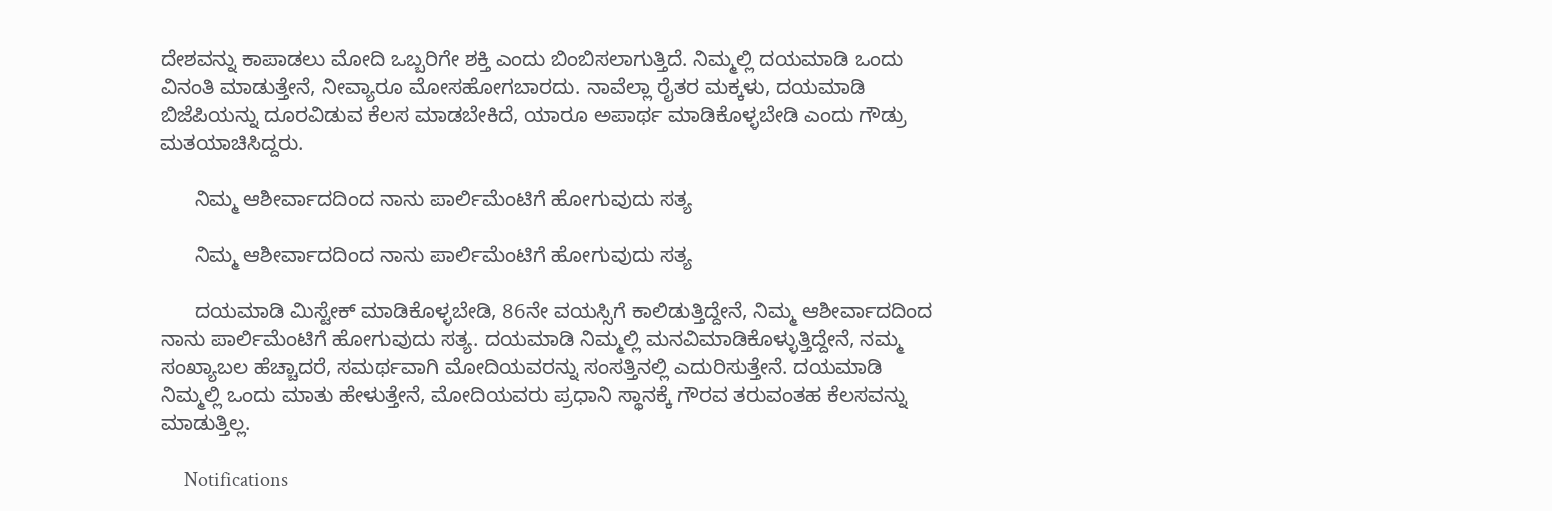ದೇಶವನ್ನು ಕಾಪಾಡಲು ಮೋದಿ ಒಬ್ಬರಿಗೇ ಶಕ್ತಿ ಎಂದು ಬಿಂಬಿಸಲಾಗುತ್ತಿದೆ. ನಿಮ್ಮಲ್ಲಿ ದಯಮಾಡಿ ಒಂದು ವಿನಂತಿ ಮಾಡುತ್ತೇನೆ, ನೀವ್ಯಾರೂ ಮೋಸಹೋಗಬಾರದು. ನಾವೆಲ್ಲಾ ರೈತರ ಮಕ್ಕಳು, ದಯಮಾಡಿ ಬಿಜೆಪಿಯನ್ನು ದೂರವಿಡುವ ಕೆಲಸ ಮಾಡಬೇಕಿದೆ, ಯಾರೂ ಅಪಾರ್ಥ ಮಾಡಿಕೊಳ್ಳಬೇಡಿ ಎಂದು ಗೌಡ್ರು ಮತಯಾಚಿಸಿದ್ದರು.

      ನಿಮ್ಮ ಆಶೀರ್ವಾದದಿಂದ ನಾನು ಪಾರ್ಲಿಮೆಂಟಿಗೆ ಹೋಗುವುದು ಸತ್ಯ

      ನಿಮ್ಮ ಆಶೀರ್ವಾದದಿಂದ ನಾನು ಪಾರ್ಲಿಮೆಂಟಿಗೆ ಹೋಗುವುದು ಸತ್ಯ

      ದಯಮಾಡಿ ಮಿಸ್ಟೇಕ್ ಮಾಡಿಕೊಳ್ಳಬೇಡಿ, 86ನೇ ವಯಸ್ಸಿಗೆ ಕಾಲಿಡುತ್ತಿದ್ದೇನೆ, ನಿಮ್ಮ ಆಶೀರ್ವಾದದಿಂದ ನಾನು ಪಾರ್ಲಿಮೆಂಟಿಗೆ ಹೋಗುವುದು ಸತ್ಯ. ದಯಮಾಡಿ ನಿಮ್ಮಲ್ಲಿ ಮನವಿಮಾಡಿಕೊಳ್ಳುತ್ತಿದ್ದೇನೆ, ನಮ್ಮ ಸಂಖ್ಯಾಬಲ ಹೆಚ್ಚಾದರೆ, ಸಮರ್ಥವಾಗಿ ಮೋದಿಯವರನ್ನು ಸಂಸತ್ತಿನಲ್ಲಿ ಎದುರಿಸುತ್ತೇನೆ. ದಯಮಾಡಿ ನಿಮ್ಮಲ್ಲಿ ಒಂದು ಮಾತು ಹೇಳುತ್ತೇನೆ, ಮೋದಿಯವರು ಪ್ರಧಾನಿ ಸ್ಥಾನಕ್ಕೆ ಗೌರವ ತರುವಂತಹ ಕೆಲಸವನ್ನು ಮಾಡುತ್ತಿಲ್ಲ.

      Notifications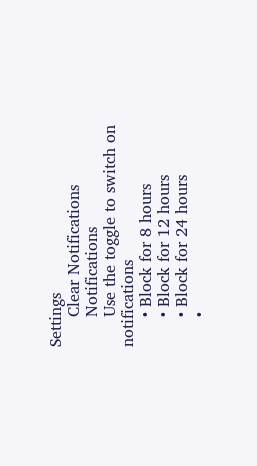Settings
      Clear Notifications
      Notifications
      Use the toggle to switch on notifications
      • Block for 8 hours
      • Block for 12 hours
      • Block for 24 hours
      •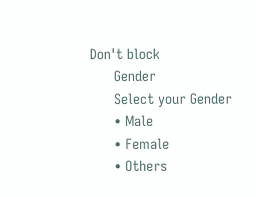Don't block
      Gender
      Select your Gender
      • Male
      • Female
      • Others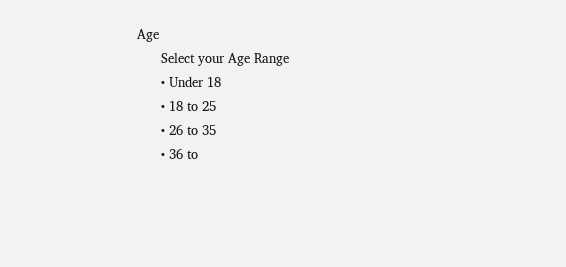Age
      Select your Age Range
      • Under 18
      • 18 to 25
      • 26 to 35
      • 36 to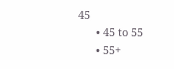45
      • 45 to 55
      • 55+